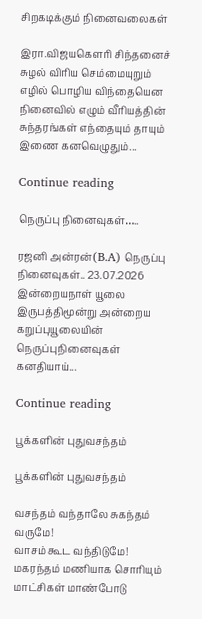சிறகடிக்கும் நினைவலைகள்

இரா.விஜயகௌரி சிந்தனைச் சுழல் விரிய செம்மையுறும் எழில் பொழிய விந்தையென நினைவில் எழும் வீரியத்தின் சுந்தரங்கள் எந்தையும் தாயும் இணை கனவெழுதும்...

Continue reading

நெருப்பு நினைவுகள்…..

ரஜனி அன்ரன்(B.A) நெருப்பு நினைவுகள்.. 23.07.2026 இன்றையநாள் யூலை இருபத்திமூன்று அன்றைய கறுப்புயூலையின் நெருப்புநினைவுகள் கனதியாய்...

Continue reading

பூக்களின் புதுவசந்தம்

பூக்களின் புதுவசந்தம்

வசந்தம் வந்தாலே சுகந்தம் வருமே!
வாசம் கூட வந்திடுமே!
மகரந்தம் மணியாக சொரியும்
மாட்சிகள் மாண்போடு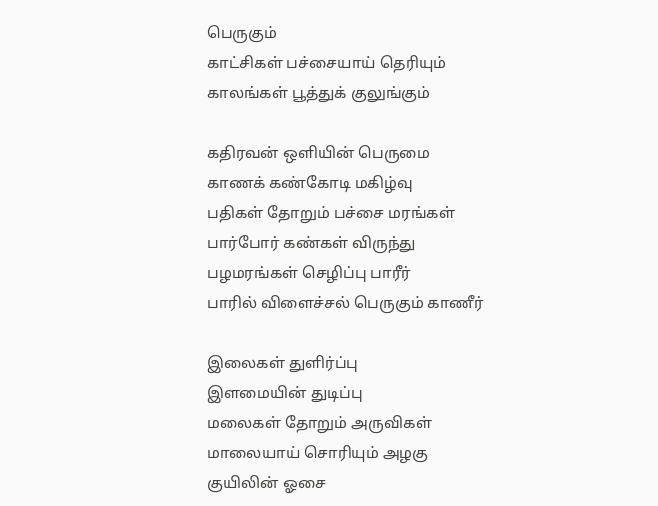பெருகும்
காட்சிகள் பச்சையாய் தெரியும்
காலங்கள் பூத்துக் குலுங்கும்

கதிரவன் ஒளியின் பெருமை
காணக் கண்கோடி மகிழ்வு
பதிகள் தோறும் பச்சை மரங்கள்
பார்போர் கண்கள் விருந்து
பழமரங்கள் செழிப்பு பாரீர்
பாரில் விளைச்சல் பெருகும் காணீர்

இலைகள் துளிர்ப்பு
இளமையின் துடிப்பு
மலைகள் தோறும் அருவிகள்
மாலையாய் சொரியும் அழகு
குயிலின் ஓசை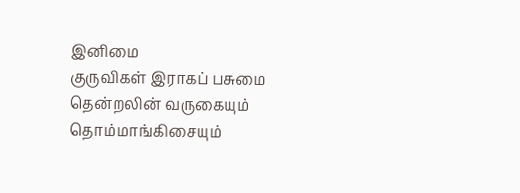இனிமை
குருவிகள் இராகப் பசுமை
தென்றலின் வருகையும்
தொம்மாங்கிசையும்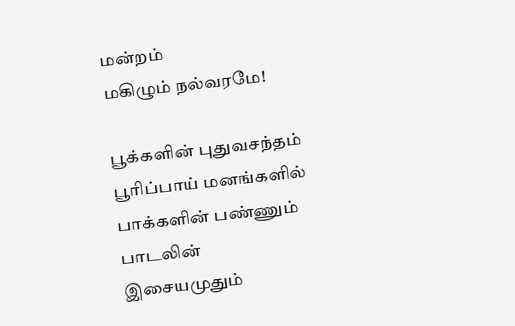மன்றம்
மகிழும் நல்வரமே!

பூக்களின் புதுவசந்தம்
பூரிப்பாய் மனங்களில்
பாக்களின் பண்ணும்
பாடலின் இசையமுதும்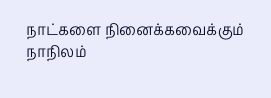நாட்களை நினைக்கவைக்கும்
நாநிலம்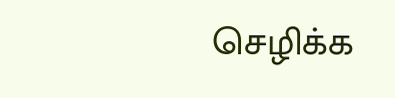செழிக்க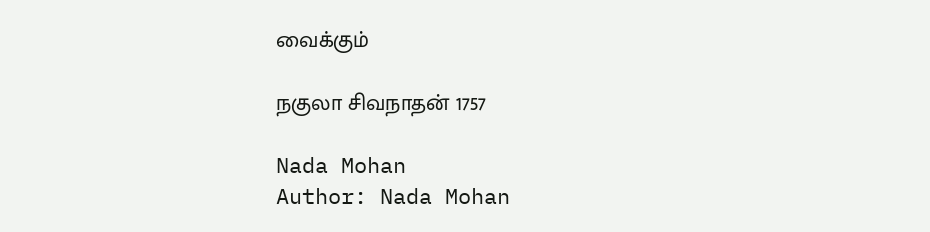வைக்கும்

நகுலா சிவநாதன் 1757

Nada Mohan
Author: Nada Mohan